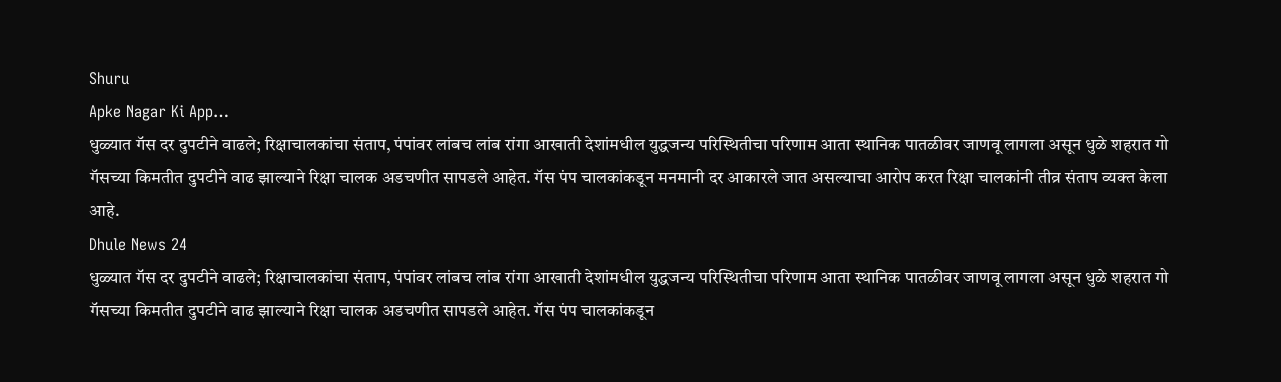Shuru
Apke Nagar Ki App…
धुळ्यात गॅस दर दुपटीने वाढले; रिक्षाचालकांचा संताप, पंपांवर लांबच लांब रांगा आखाती देशांमधील युद्धजन्य परिस्थितीचा परिणाम आता स्थानिक पातळीवर जाणवू लागला असून धुळे शहरात गो गॅसच्या किमतीत दुपटीने वाढ झाल्याने रिक्षा चालक अडचणीत सापडले आहेत. गॅस पंप चालकांकडून मनमानी दर आकारले जात असल्याचा आरोप करत रिक्षा चालकांनी तीव्र संताप व्यक्त केला आहे.
Dhule News 24
धुळ्यात गॅस दर दुपटीने वाढले; रिक्षाचालकांचा संताप, पंपांवर लांबच लांब रांगा आखाती देशांमधील युद्धजन्य परिस्थितीचा परिणाम आता स्थानिक पातळीवर जाणवू लागला असून धुळे शहरात गो गॅसच्या किमतीत दुपटीने वाढ झाल्याने रिक्षा चालक अडचणीत सापडले आहेत. गॅस पंप चालकांकडून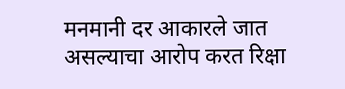मनमानी दर आकारले जात असल्याचा आरोप करत रिक्षा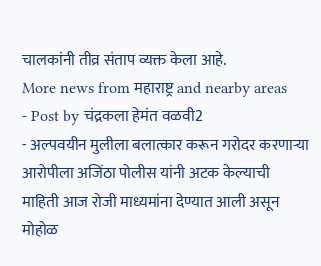चालकांनी तीव्र संताप व्यक्त केला आहे.
More news from महाराष्ट्र and nearby areas
- Post by चंद्रकला हेमंत वळवी2
- अल्पवयीन मुलीला बलात्कार करून गरोदर करणाऱ्या आरोपीला अजिंठा पोलीस यांनी अटक केल्याची माहिती आज रोजी माध्यमांना देण्यात आली असून मोहोळ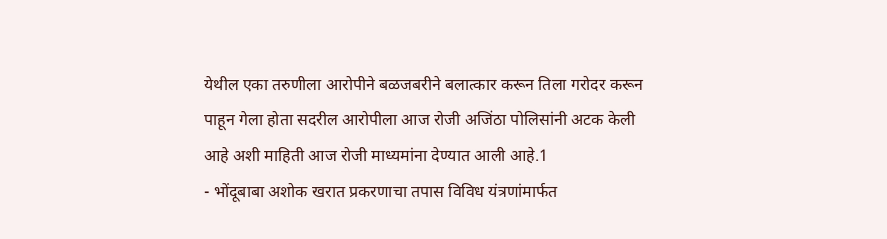येथील एका तरुणीला आरोपीने बळजबरीने बलात्कार करून तिला गरोदर करून पाहून गेला होता सदरील आरोपीला आज रोजी अजिंठा पोलिसांनी अटक केली आहे अशी माहिती आज रोजी माध्यमांना देण्यात आली आहे.1
- भोंदूबाबा अशोक खरात प्रकरणाचा तपास विविध यंत्रणांमार्फत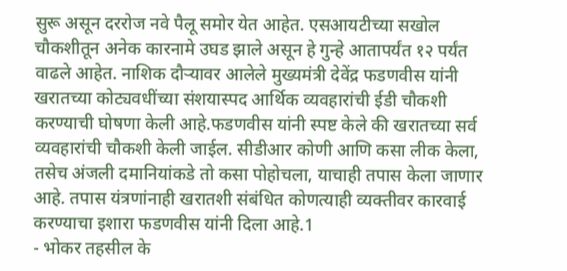सुरू असून दररोज नवे पैलू समोर येत आहेत. एसआयटीच्या सखोल चौकशीतून अनेक कारनामे उघड झाले असून हे गुन्हे आतापर्यंत १२ पर्यंत वाढले आहेत. नाशिक दौऱ्यावर आलेले मुख्यमंत्री देवेंद्र फडणवीस यांनी खरातच्या कोट्यवधींच्या संशयास्पद आर्थिक व्यवहारांची ईडी चौकशी करण्याची घोषणा केली आहे.फडणवीस यांनी स्पष्ट केले की खरातच्या सर्व व्यवहारांची चौकशी केली जाईल. सीडीआर कोणी आणि कसा लीक केला, तसेच अंजली दमानियांकडे तो कसा पोहोचला, याचाही तपास केला जाणार आहे. तपास यंत्रणांनाही खरातशी संबंधित कोणत्याही व्यक्तीवर कारवाई करण्याचा इशारा फडणवीस यांनी दिला आहे.1
- भोकर तहसील के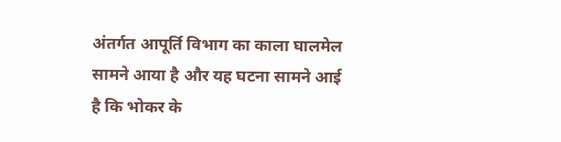अंतर्गत आपूर्ति विभाग का काला घालमेल सामने आया है और यह घटना सामने आई है कि भोकर के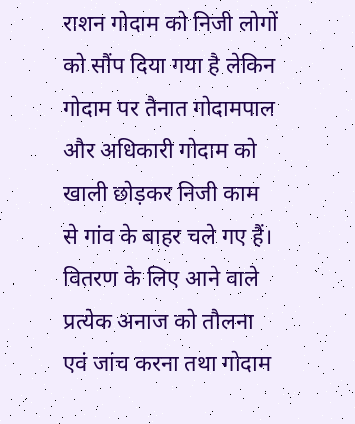राशन गोदाम को निजी लोगों को सौंप दिया गया है लेकिन गोदाम पर तैनात गोदामपाल और अधिकारी गोदाम को खाली छोड़कर निजी काम से गांव के बाहर चले गए हैं। वितरण के लिए आने वाले प्रत्येक अनाज को तौलना एवं जांच करना तथा गोदाम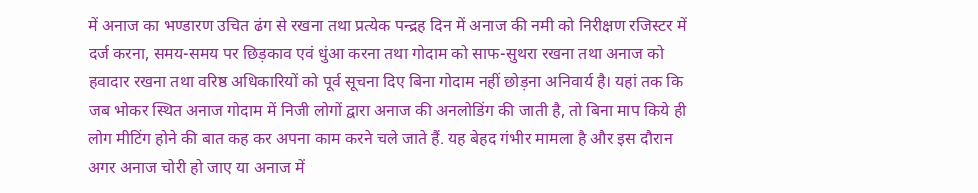में अनाज का भण्डारण उचित ढंग से रखना तथा प्रत्येक पन्द्रह दिन में अनाज की नमी को निरीक्षण रजिस्टर में दर्ज करना, समय-समय पर छिड़काव एवं धुंआ करना तथा गोदाम को साफ-सुथरा रखना तथा अनाज को हवादार रखना तथा वरिष्ठ अधिकारियों को पूर्व सूचना दिए बिना गोदाम नहीं छोड़ना अनिवार्य है। यहां तक कि जब भोकर स्थित अनाज गोदाम में निजी लोगों द्वारा अनाज की अनलोडिंग की जाती है, तो बिना माप किये ही लोग मीटिंग होने की बात कह कर अपना काम करने चले जाते हैं. यह बेहद गंभीर मामला है और इस दौरान अगर अनाज चोरी हो जाए या अनाज में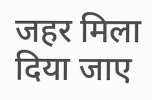जहर मिला दिया जाए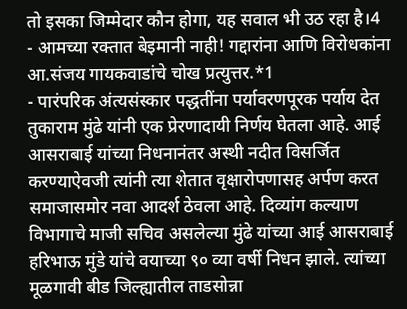तो इसका जिम्मेदार कौन होगा, यह सवाल भी उठ रहा है।4
- आमच्या रक्तात बेइमानी नाही! गद्दारांना आणि विरोधकांना आ.संजय गायकवाडांचे चोख प्रत्युत्तर.*1
- पारंपरिक अंत्यसंस्कार पद्धतींना पर्यावरणपूरक पर्याय देत तुकाराम मुंढे यांनी एक प्रेरणादायी निर्णय घेतला आहे. आई आसराबाई यांच्या निधनानंतर अस्थी नदीत विसर्जित करण्याऐवजी त्यांनी त्या शेतात वृक्षारोपणासह अर्पण करत समाजासमोर नवा आदर्श ठेवला आहे. दिव्यांग कल्याण विभागाचे माजी सचिव असलेल्या मुंढे यांच्या आई आसराबाई हरिभाऊ मुंडे यांचे वयाच्या ९० व्या वर्षी निधन झाले. त्यांच्या मूळगावी बीड जिल्ह्यातील ताडसोन्ना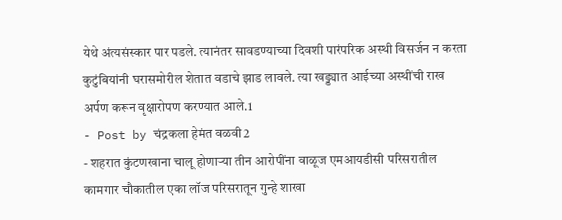येथे अंत्यसंस्कार पार पडले. त्यानंतर सावडण्याच्या दिवशी पारंपरिक अस्थी विसर्जन न करता कुटुंबियांनी घरासमोरील शेतात वडाचे झाड लावले. त्या खड्ड्यात आईच्या अस्थींची राख अर्पण करून वृक्षारोपण करण्यात आले.1
- Post by चंद्रकला हेमंत वळवी2
- शहरात कुंटणखाना चालू होणाऱ्या तीन आरोपींना वाळूज एमआयडीसी परिसरातील कामगार चौकातील एका लॉज परिसरातून गुन्हे शाखा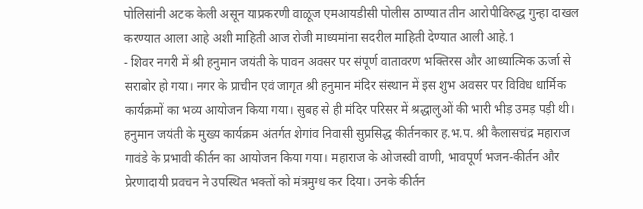पोलिसांनी अटक केली असून याप्रकरणी वाळूज एमआयडीसी पोलीस ठाण्यात तीन आरोपीविरुद्ध गुन्हा दाखल करण्यात आला आहे अशी माहिती आज रोजी माध्यमांना सदरील माहिती देण्यात आली आहे.1
- शिवर नगरी में श्री हनुमान जयंती के पावन अवसर पर संपूर्ण वातावरण भक्तिरस और आध्यात्मिक ऊर्जा से सराबोर हो गया। नगर के प्राचीन एवं जागृत श्री हनुमान मंदिर संस्थान में इस शुभ अवसर पर विविध धार्मिक कार्यक्रमों का भव्य आयोजन किया गया। सुबह से ही मंदिर परिसर में श्रद्धालुओं की भारी भीड़ उमड़ पड़ी थी। हनुमान जयंती के मुख्य कार्यक्रम अंतर्गत शेगांव निवासी सुप्रसिद्ध कीर्तनकार ह.भ.प. श्री कैलासचंद्र महाराज गावंडे के प्रभावी कीर्तन का आयोजन किया गया। महाराज के ओजस्वी वाणी, भावपूर्ण भजन-कीर्तन और प्रेरणादायी प्रवचन ने उपस्थित भक्तों को मंत्रमुग्ध कर दिया। उनके कीर्तन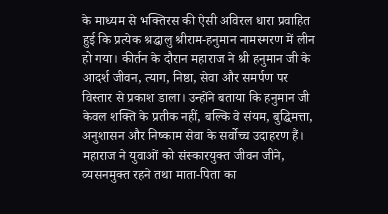के माध्यम से भक्तिरस की ऐसी अविरल धारा प्रवाहित हुई कि प्रत्येक श्रद्धालु श्रीराम-हनुमान नामस्मरण में लीन हो गया। कीर्तन के दौरान महाराज ने श्री हनुमान जी के आदर्श जीवन, त्याग, निष्ठा, सेवा और समर्पण पर विस्तार से प्रकाश डाला। उन्होंने बताया कि हनुमान जी केवल शक्ति के प्रतीक नहीं, बल्कि वे संयम, बुद्धिमत्ता, अनुशासन और निष्काम सेवा के सर्वोच्च उदाहरण हैं। महाराज ने युवाओं को संस्कारयुक्त जीवन जीने, व्यसनमुक्त रहने तथा माता-पिता का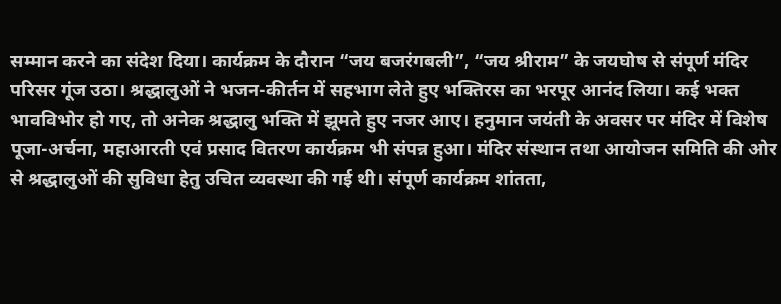सम्मान करने का संदेश दिया। कार्यक्रम के दौरान “जय बजरंगबली”, “जय श्रीराम” के जयघोष से संपूर्ण मंदिर परिसर गूंज उठा। श्रद्धालुओं ने भजन-कीर्तन में सहभाग लेते हुए भक्तिरस का भरपूर आनंद लिया। कई भक्त भावविभोर हो गए, तो अनेक श्रद्धालु भक्ति में झूमते हुए नजर आए। हनुमान जयंती के अवसर पर मंदिर में विशेष पूजा-अर्चना, महाआरती एवं प्रसाद वितरण कार्यक्रम भी संपन्न हुआ। मंदिर संस्थान तथा आयोजन समिति की ओर से श्रद्धालुओं की सुविधा हेतु उचित व्यवस्था की गई थी। संपूर्ण कार्यक्रम शांतता,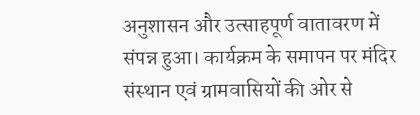अनुशासन और उत्साहपूर्ण वातावरण में संपन्न हुआ। कार्यक्रम के समापन पर मंदिर संस्थान एवं ग्रामवासियों की ओर से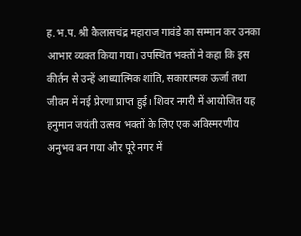ह.भ.प. श्री कैलासचंद्र महाराज गावंडे का सम्मान कर उनका आभार व्यक्त किया गया। उपस्थित भक्तों ने कहा कि इस कीर्तन से उन्हें आध्यात्मिक शांति, सकारात्मक ऊर्जा तथा जीवन में नई प्रेरणा प्राप्त हुई। शिवर नगरी में आयोजित यह हनुमान जयंती उत्सव भक्तों के लिए एक अविस्मरणीय अनुभव बन गया और पूरे नगर में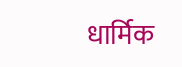धार्मिक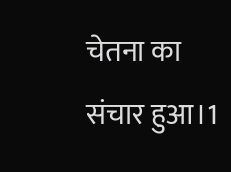चेतना का संचार हुआ।1